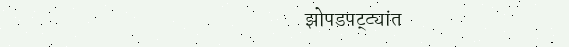झोपडपट्ट्यांत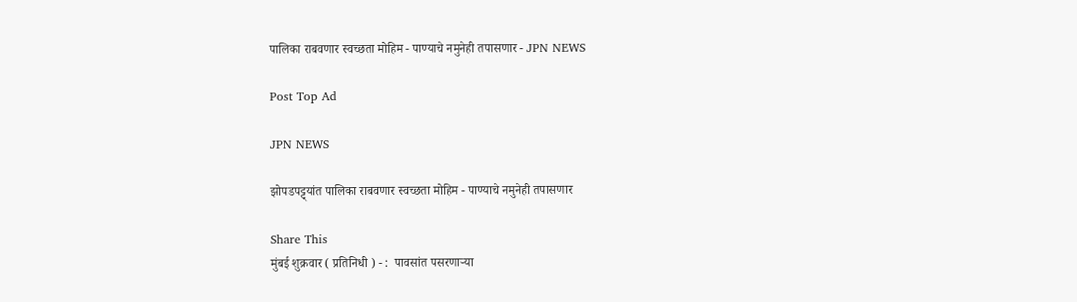पालिका राबवणार स्वच्छता मोहिम - पाण्याचे नमुनेही तपासणार - JPN NEWS

Post Top Ad

JPN NEWS

झोपडपट्ट्यांत पालिका राबवणार स्वच्छता मोहिम - पाण्याचे नमुनेही तपासणार

Share This
मुंबई शुक्रवार ( प्रतिनिधी ) - :  पावसांत पसरणाऱ्या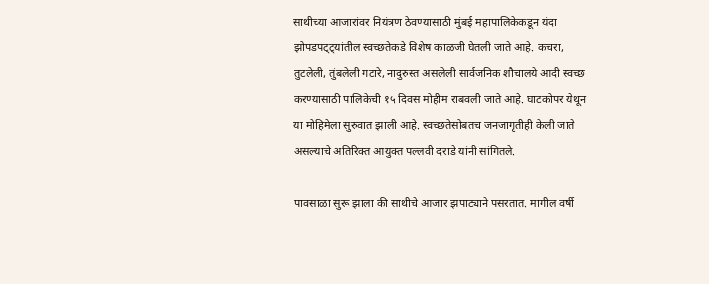साथीच्या आजारांवर नियंत्रण ठेवण्यासाठी मुंबई महापालिकेकडून यंदा झोपडपट्ट्यांतील स्वच्छतेकडे विशेष काळजी घेतली जाते आहे. कचरा, तुटलेली, तुंबलेली गटारे, नादुरुस्त असलेली सार्वजनिक शौचालये आदी स्वच्छ करण्यासाठी पालिकेची १५ दिवस मोहीम राबवली जाते आहे. घाटकोपर येथून या मोहिमेला सुरुवात झाली आहे. स्वच्छतेसोबतच जनजागृतीही केली जाते असल्याचे अतिरिक्त आयुक्त पल्लवी दराडे यांनी सांगितले.

पावसाळा सुरू झाला की साथीचे आजार झपाट्याने पसरतात. मागील वर्षी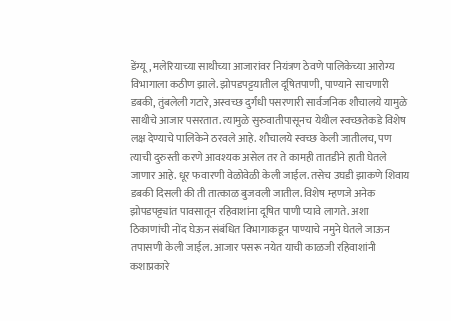डेंग्यू, मलेरियाच्या साथीच्या आजारांवर नियंत्रण ठेवणे पालिकेच्या आरोग्य विभागाला कठीण झाले. झोपडपट्टयातील दूषितपाणी, पाण्याने साचणारी डबकी, तुंबलेली गटारे, अस्वच्छ दुर्गंधी पसरणारी सार्वजनिक शौचालये यामुळे साथीचे आजार पसरतात. त्यामुळे सुरुवातीपासूनच येथील स्वच्छतेकडे विशेष लक्ष देण्याचे पालिकेने ठरवले आहे. शौचालये स्वच्छ केली जातीलच, पण त्याची दुरुस्ती करणे आवश्यक असेल तर ते कामही तातडीने हाती घेतले जाणार आहे. धूर फवारणी वेळोवेळी केली जाईल. तसेच उघडी झाकणे शिवाय डबकी दिसली की ती तात्काळ बुजवली जातील. विशेष म्हणजे अनेक झोपडपट्ट्यांत पावसातून रहिवाशांना दूषित पाणी प्यावे लागते. अशा ठिकाणांची नोंद घेऊन संबंधित विभागाकडून पाण्याचे नमुने घेतले जाऊन तपासणी केली जाईल. आजार पसरू नयेत याची काळजी रहिवाशांनी कशाप्रकारे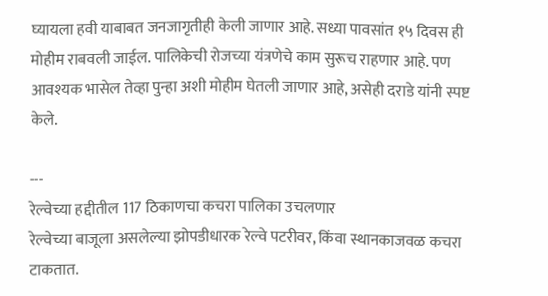घ्यायला हवी याबाबत जनजागृतीही केली जाणार आहे. सध्या पावसांत १५ दिवस ही मोहीम राबवली जाईल. पालिकेची रोजच्या यंत्रणेचे काम सुरूच राहणार आहे. पण आवश्यक भासेल तेव्हा पुन्हा अशी मोहीम घेतली जाणार आहे, असेही दराडे यांनी स्पष्ट केले.

---
रेल्वेच्या हद्दीतील 117 ठिकाणचा कचरा पालिका उचलणार
रेल्वेच्या बाजूला असलेल्या झोपडीधारक रेल्वे पटरीवर, किंवा स्थानकाजवळ कचरा टाकतात.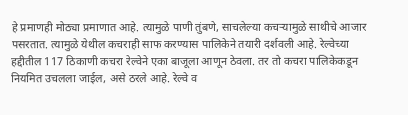हे प्रमाणही मोठ्या प्रमाणात आहे. त्यामुळे पाणी तुंबणे, साचलेल्या कचऱ्यामुळे साथीचे आजार पसरतात. त्यामुळे येथील कचराही साफ करण्यास पालिकेने तयारी दर्शवली आहे. रेल्वेच्या हद्दीतील 117 ठिकाणी कचरा रेल्वेने एका बाजूला आणून ठेवला. तर तो कचरा पालिकेकडून नियमित उचलला जाईल, असे ठरले आहे. रेल्वे व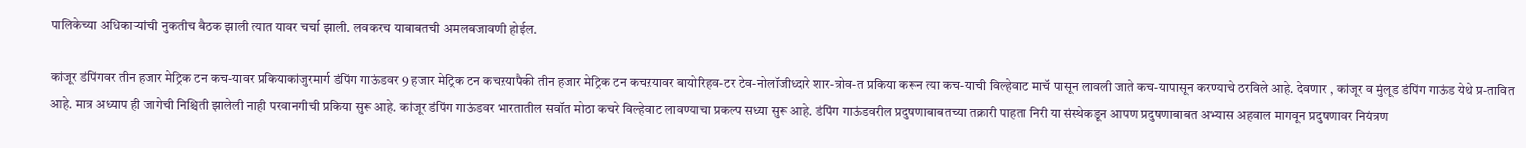पालिकेच्या अधिकाऱ्यांची नुकतीच बैठक झाली त्यात यावर चर्चा झाली. लवकरच याबाबतची अमलबजावणी होईल.

कांजूर डंपिंगवर तीन हजार मेट्रिक टन कच-यावर प्रकियाकांजुरमार्ग डंपिंग गाऊंडवर 9 हजार मेट्रिक टन कचऱयापैकी तीन हजार मेट्रिक टन कचऱयावर बायोरिहव-टर टेव-नोलॉजीध्दारे शार-त्रोव-त प्रकिया करून त्या कच-याची विल्हेवाट माचॅ पासून लावली जाते कच-यापासून करण्याचे ठरविले आहे. देवणार , कांजूर व मुंलूड डंपिंग गाऊंड येथे प्र-तावित आहे. मात्र अध्याप ही जागेची निश्चिती झालेली नाही परवानगीची प्रकिया सुरू आहे. कांजूर डंपिंग गाऊंडवर भारतातील सवॉत मोठा कचरे विल्हेवाट लावण्याचा प्रकल्प सध्या सुरू आहे. डंपिंग गाऊंडवरील प्रदुषणाबाबतच्या तक्रारी पाहता निरी या संस्थेकडून आपण प्रदुषणाबाबत अभ्यास अहवाल मागवून प्रदुषणावर नियंत्रण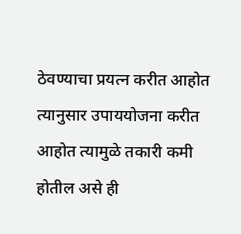ठेवण्याचा प्रयत्न करीत आहोत त्यानुसार उपाययोजना करीत आहोत त्यामुळे तकारी कमी होतील असे ही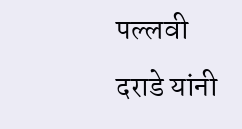पल्लवी दराडे यांनी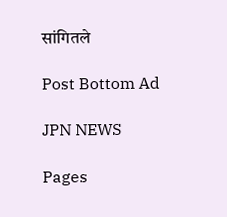सांगितले

Post Bottom Ad

JPN NEWS

Pages